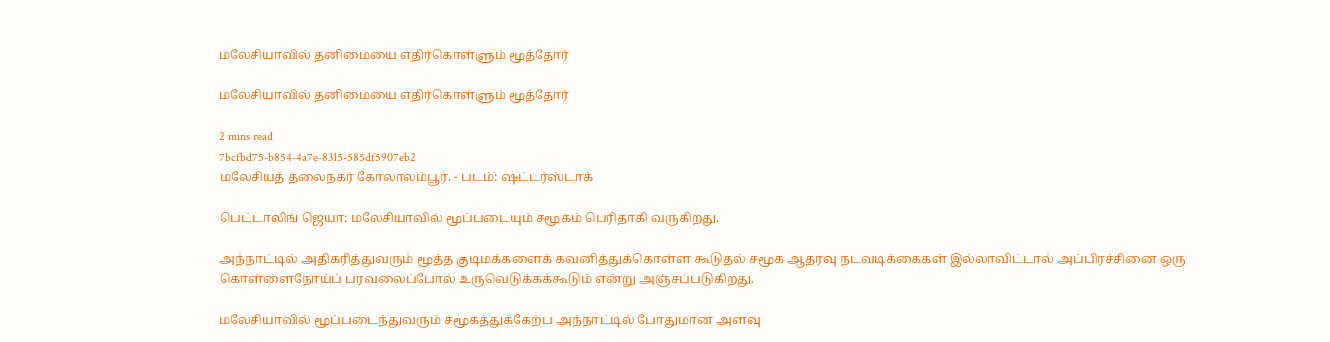மலேசியாவில் தனிமையை எதிர்கொள்ளும் மூத்தோர்

மலேசியாவில் தனிமையை எதிர்கொள்ளும் மூத்தோர்

2 mins read
7bcfbd75-b854-4a7e-8315-585df5907eb2
மலேசியத் தலைநகர் கோலாலம்பூர். - படம்: ஷட்டர்ஸ்டாக்

பெட்டாலிங் ஜெயா: மலேசியாவில் மூப்படையும் சமூகம் பெரிதாகி வருகிறது.

அந்நாட்டில் அதிகரித்துவரும் மூத்த குடிமக்களைக் கவனித்துக்கொள்ள கூடுதல் சமூக ஆதரவு நடவடிக்கைகள் இல்லாவிட்டால் அப்பிரச்சினை ஒரு கொள்ளைநோய்ப் பரவலைப்போல் உருவெடுக்கக்கூடும் என்று அஞ்சப்படுகிறது.

மலேசியாவில் மூப்படைந்துவரும் சமூகத்துக்கேற்ப அந்நாட்டில் போதுமான அளவு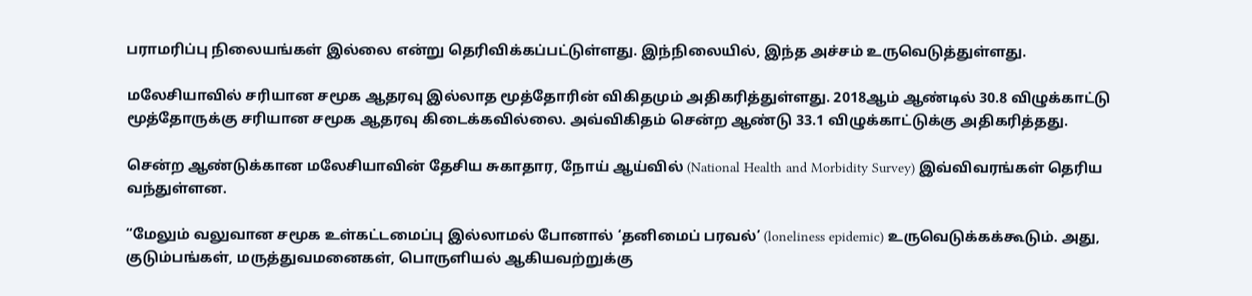பராமரிப்பு நிலையங்கள் இல்லை என்று தெரிவிக்கப்பட்டுள்ளது. இந்நிலையில், இந்த அச்சம் உருவெடுத்துள்ளது.

மலேசியாவில் சரியான சமூக ஆதரவு இல்லாத மூத்தோரின் விகிதமும் அதிகரித்துள்ளது. 2018ஆம் ஆண்டில் 30.8 விழுக்காட்டு மூத்தோருக்கு சரியான சமூக ஆதரவு கிடைக்கவில்லை. அவ்விகிதம் சென்ற ஆண்டு 33.1 விழுக்காட்டுக்கு அதிகரித்தது.

சென்ற ஆண்டுக்கான மலேசியாவின் தேசிய சுகாதார, நோய் ஆய்வில் (National Health and Morbidity Survey) இவ்விவரங்கள் தெரிய வந்துள்ளன.

“மேலும் வலுவான சமூக உள்கட்டமைப்பு இல்லாமல் போனால் ‘தனிமைப் பரவல்’ (loneliness epidemic) உருவெடுக்கக்கூடும். அது, குடும்பங்கள், மருத்துவமனைகள், பொருளியல் ஆகியவற்றுக்கு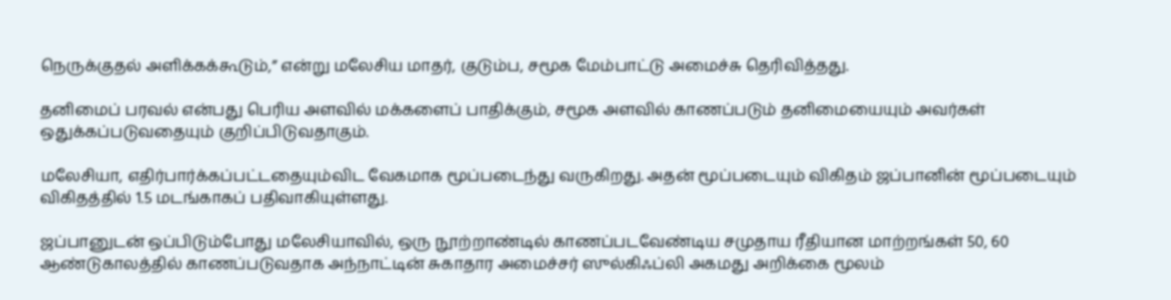நெருக்குதல் அளிக்கக்கூடும்,” என்று மலேசிய மாதர், குடும்ப, சமூக மேம்பாட்டு அமைச்சு தெரிவித்தது.

தனிமைப் பரவல் என்பது பெரிய அளவில் மக்களைப் பாதிக்கும், சமூக அளவில் காணப்படும் தனிமையையும் அவர்கள் ஒதுக்கப்படுவதையும் குறிப்பிடுவதாகும்.

மலேசியா, எதிர்பார்க்கப்பட்டதையும்விட வேகமாக மூப்படைந்து வருகிறது. அதன் மூப்படையும் விகிதம் ஜப்பானின் மூப்படையும் விகிதத்தில் 1.5 மடங்காகப் பதிவாகியுள்ளது.

ஜப்பானுடன் ஒப்பிடும்போது மலேசியாவில், ஒரு நூற்றாண்டில் காணப்படவேண்டிய சமுதாய ரீதியான மாற்றங்கள் 50, 60 ஆண்டுகாலத்தில் காணப்படுவதாக அந்நாட்டின் சுகாதார அமைச்சர் ஸுல்கிஃப்லி அகமது அறிக்கை மூலம்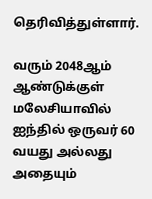தெரிவித்துள்ளார்.

வரும் 2048ஆம் ஆண்டுக்குள் மலேசியாவில் ஐந்தில் ஒருவர் 60 வயது அல்லது அதையும்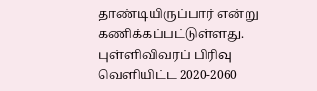தாண்டியிருப்பார் என்று கணிக்கப்பட்டுள்ளது. புள்ளிவிவரப் பிரிவு வெளியிட்ட 2020-2060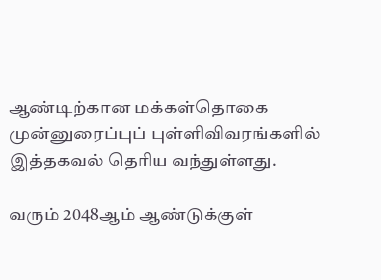ஆண்டிற்கான மக்கள்தொகை முன்னுரைப்புப் புள்ளிவிவரங்களில் இத்தகவல் தெரிய வந்துள்ளது.

வரும் 2048ஆம் ஆண்டுக்குள்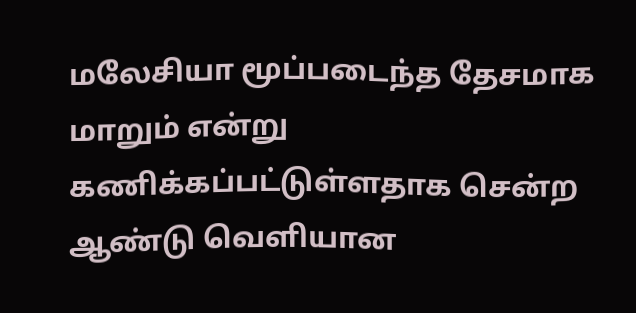மலேசியா மூப்படைந்த தேசமாக மாறும் என்று கணிக்கப்பட்டுள்ளதாக சென்ற ஆண்டு வெளியான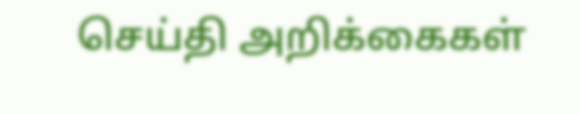செய்தி அறிக்கைகள்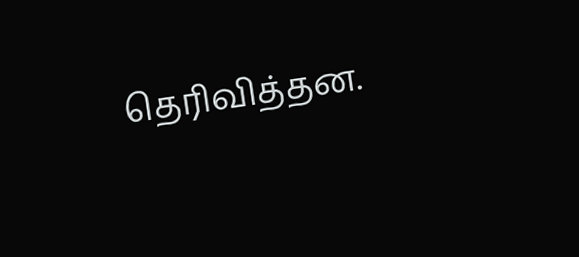தெரிவித்தன.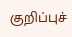குறிப்புச்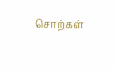சொற்கள்